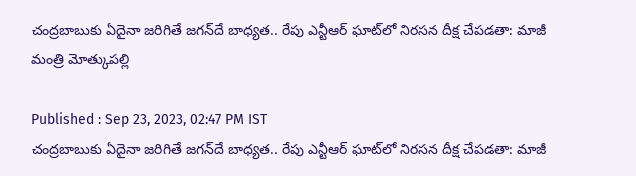చంద్రబాబుకు ఏదైనా జరిగితే జగన్‌దే బాధ్యత.. రేపు ఎన్టీఆర్ ఘాట్‌లో నిరసన దీక్ష చేపడతా: మాజీ మంత్రి మోత్కుపల్లి

Published : Sep 23, 2023, 02:47 PM IST
చంద్రబాబుకు ఏదైనా జరిగితే జగన్‌దే బాధ్యత.. రేపు ఎన్టీఆర్ ఘాట్‌లో నిరసన దీక్ష చేపడతా: మాజీ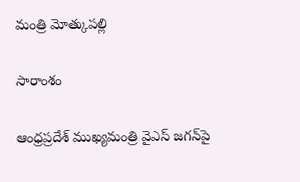మంత్రి మోత్కుపల్లి

సారాంశం

ఆంధ్రప్రదేశ్ ముఖ్యమంత్రి వైఎస్ జగన్‌పై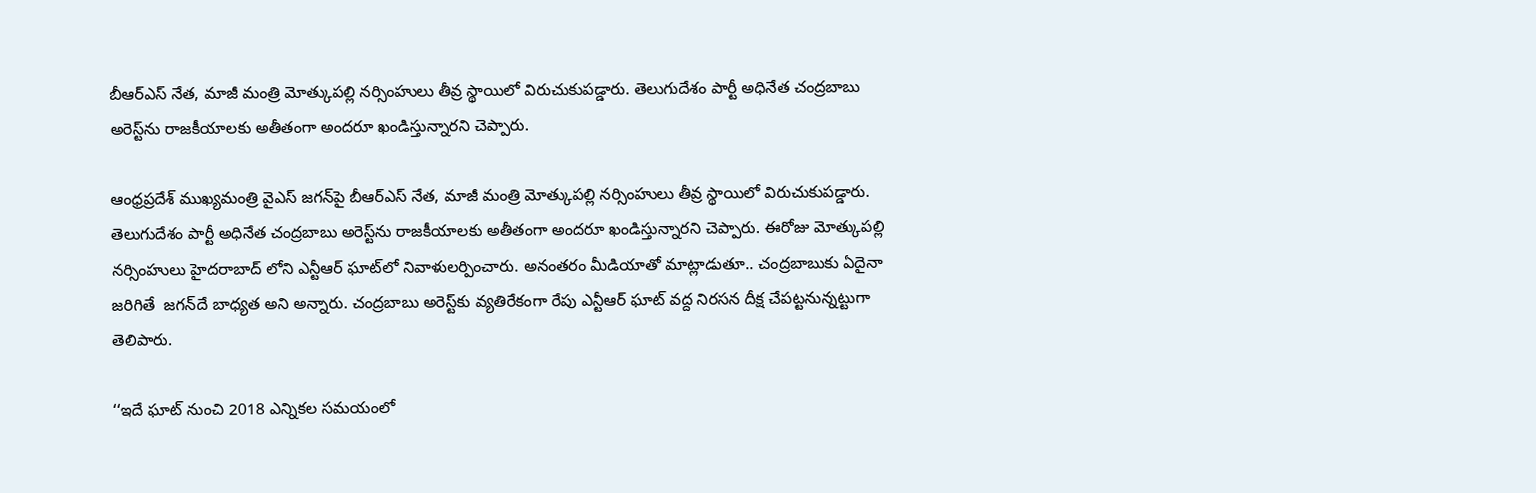బీఆర్ఎస్ నేత, మాజీ మంత్రి మోత్కుపల్లి నర్సింహులు తీవ్ర స్థాయిలో విరుచుకుపడ్డారు. తెలుగుదేశం పార్టీ అధినేత చంద్రబాబు అరెస్ట్‌ను రాజకీయాలకు అతీతంగా అందరూ ఖండిస్తున్నారని చెప్పారు.

ఆంధ్రప్రదేశ్ ముఖ్యమంత్రి వైఎస్ జగన్‌పై బీఆర్ఎస్ నేత, మాజీ మంత్రి మోత్కుపల్లి నర్సింహులు తీవ్ర స్థాయిలో విరుచుకుపడ్డారు. తెలుగుదేశం పార్టీ అధినేత చంద్రబాబు అరెస్ట్‌ను రాజకీయాలకు అతీతంగా అందరూ ఖండిస్తున్నారని చెప్పారు. ఈరోజు మోత్కుపల్లి నర్సింహులు హైదరాబాద్ లోని ఎన్టీఆర్ ఘాట్‌లో నివాళులర్పించారు. అనంతరం మీడియాతో మాట్లాడుతూ.. చంద్రబాబుకు ఏదైనా  జరిగితే  జగన్‌దే బాధ్యత అని అన్నారు. చంద్రబాబు అరెస్ట్‌కు వ్యతిరేకంగా రేపు ఎన్టీఆర్ ఘాట్ వద్ద నిరసన దీక్ష చేపట్టనున్నట్టుగా తెలిపారు.

‘‘ఇదే ఘాట్ నుంచి 2018 ఎన్నికల సమయంలో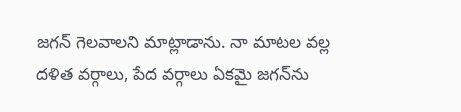జగన్ గెలవాలని మాట్లాడాను. నా మాటల వల్ల దళిత వర్గాలు, పేద వర్గాలు ఏకమై జగన్‌ను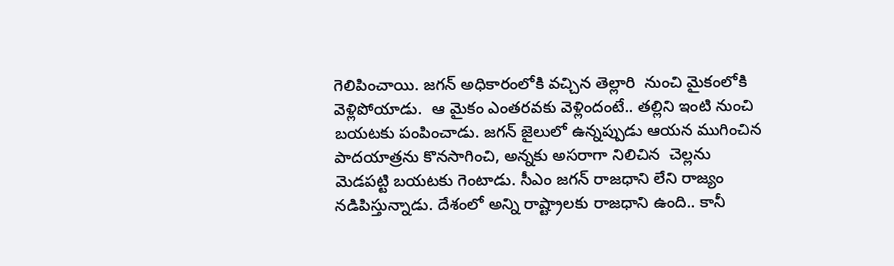గెలిపించాయి. జగన్ అధికారంలోకి వచ్చిన తెల్లారి  నుంచి మైకంలోకి వెళ్లిపోయాడు.  ఆ మైకం ఎంతరవకు వెళ్లిందంటే.. తల్లిని ఇంటి నుంచి బయటకు పంపించాడు. జగన్ జైలులో ఉన్నప్పుడు ఆయన ముగించిన పాదయాత్రను కొనసాగించి, అన్నకు అసరాగా నిలిచిన  చెల్లను మెడపట్టి బయటకు గెంటాడు. సీఎం జగన్ రాజధాని లేని రాజ్యం నడిపిస్తున్నాడు. దేశంలో అన్ని రాష్ట్రాలకు రాజధాని ఉంది.. కానీ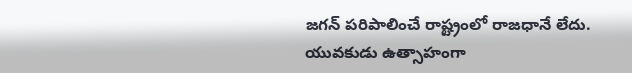జగన్ పరిపాలించే రాష్ట్రంలో రాజధానే లేదు. యువకుడు ఉత్సాహంగా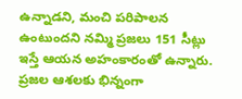ఉన్నాడని, మంచి పరిపాలన ఉంటుందని నమ్మి ప్రజలు 151 సీట్లు ఇస్తే ఆయన అహంకారంతో ఉన్నారు. ప్రజల ఆశలకు భిన్నంగా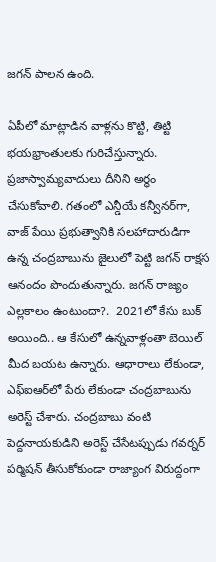జగన్ పాలన ఉంది.

ఏపీలో మాట్లాడిన వాళ్లను కొట్టి, తిట్టి భయభ్రాంతులకు గురిచేస్తున్నారు. ప్రజాస్వామ్యవాదులు దీనిని అర్థం చేసుకోవాలి. గతంలో ఎన్డీయే కన్వీనర్‌గా, వాజ్ పేయి ప్రభుత్వానికి సలహాదారుడిగా ఉన్న చంద్రబాబును జైలులో పెట్టి జగన్ రాక్షస ఆనందం పొందుతున్నారు. జగన్ రాజ్యం ఎల్లకాలం ఉంటుందా?.  2021లో కేసు బుక్ అయింది.. ఆ కేసులో ఉన్నవాళ్లంతా బెయిల్‌ మీద బయట ఉన్నారు. ఆధారాలు లేకుండా, ఎఫ్‌ఐఆర్‌లో పేరు లేకుండా చంద్రబాబును అరెస్ట్ చేశారు. చంద్రబాబు వంటి  పెద్దనాయకుడిని అరెస్ట్ చేసేటప్పుడు గవర్నర్ పర్మిషన్ తీసుకోకుండా రాజ్యాంగ విరుద్దంగా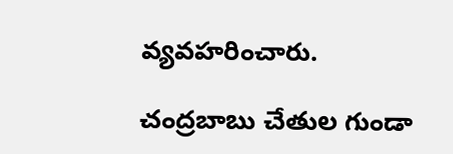వ్యవహరించారు.

చంద్రబాబు చేతుల గుండా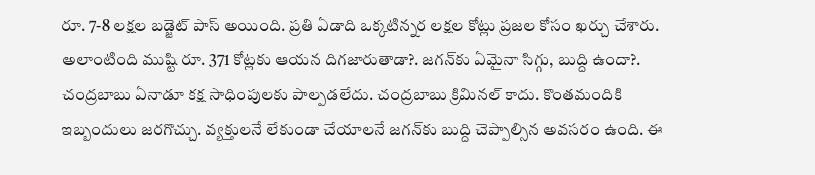రూ. 7-8 లక్షల బడ్జెట్ పాస్ అయింది. ప్రతి ఏడాది ఒక్కటిన్నర లక్షల కోట్లు ప్రజల కోసం ఖర్చు చేశారు. అలాంటింది ముష్టి రూ. 371 కోట్లకు ఆయన దిగజారుతాడా?. జగన్‌కు ఏమైనా సిగ్గు, బుద్ది ఉందా?. చంద్రబాబు ఏనాడూ కక్ష సాధింపులకు పాల్పడలేదు. చంద్రబాబు క్రిమినల్ కాదు. కొంతమందికి ఇబ్బందులు జరగొచ్చు. వ్యక్తులనే లేకుండా చేయాలనే జగన్‌కు బుద్ది చెప్పాల్సిన అవసరం ఉంది. ఈ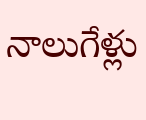నాలుగేళ్లు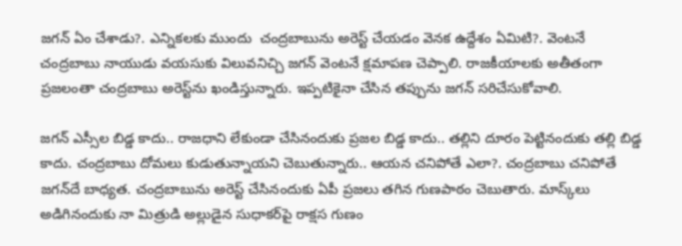జగన్ ఏం చేశాడు?. ఎన్నికలకు ముందు  చంద్రబాబును అరెస్ట్ చేయడం వెనక ఉద్దేశం ఏమిటి?. వెంటనే చంద్రబాబు నాయుడు వయసుకు విలువనిచ్చి జగన్ వెంటనే క్షమాపణ చెప్పాలి. రాజకీయాలకు అతీతంగా ప్రజలంతా చంద్రబాబు అరెస్ట్‌ను ఖండిస్తున్నారు. ఇప్పటికైనా చేసిన తప్పును జగన్ సరిచేసుకోవాలి.

జగన్ ఎస్సీల బిడ్డ కాదు.. రాజధాని లేకుండా చేసినందుకు ప్రజల బిడ్డ కాదు.. తల్లిని దూరం పెట్టినందుకు తల్లి బిడ్డ కాదు. చంద్రబాబు దోమలు కుడుతున్నాయని చెబుతున్నారు.. ఆయన చనిపోతే ఎలా?. చంద్రబాబు చనిపోతే జగన్‌దే బాధ్యత. చంద్రబాబును అరెస్ట్ చేసినందుకు ఏపీ ప్రజలు తగిన గుణపాఠం చెబుతారు. మాస్క్‌లు అడిగినందుకు నా మిత్రుడి అల్లుడైన సుధాకర్‌పై రాక్షస గుణం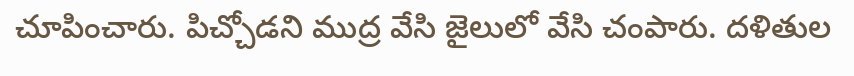చూపించారు. పిచ్చోడని ముద్ర వేసి జైలులో వేసి చంపారు. దళితుల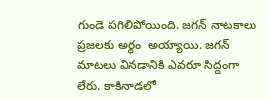గుండె పగిలిపోయింది. జగన్ నాటకాలు ప్రజలకు అర్థం  అయ్యాయి. జగన్ మాటలు వినడానికి ఎవరూ సిద్దంగా లేరు. కాకినాడలో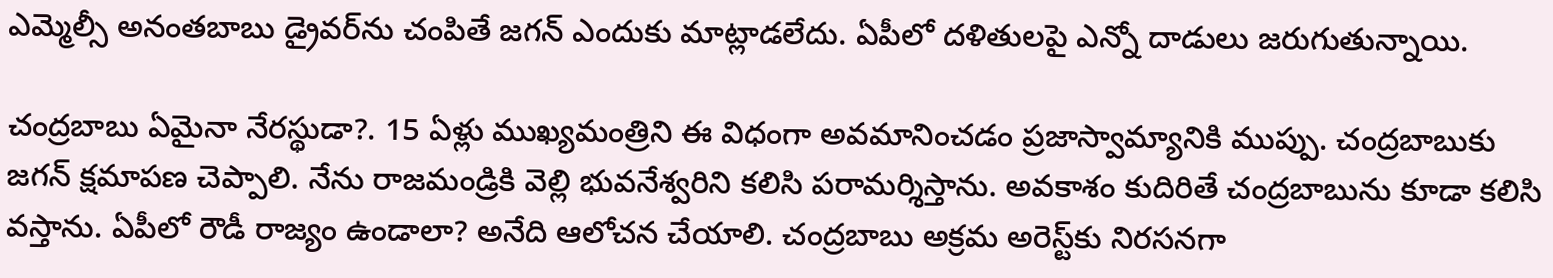ఎమ్మెల్సీ అనంతబాబు డ్రైవర్‌ను చంపితే జగన్ ఎందుకు మాట్లాడలేదు. ఏపీలో దళితులపై ఎన్నో దాడులు జరుగుతున్నాయి.

చంద్రబాబు ఏమైనా నేరస్థుడా?. 15 ఏళ్లు ముఖ్యమంత్రిని ఈ విధంగా అవమానించడం ప్రజాస్వామ్యానికి ముప్పు. చంద్రబాబుకు జగన్ క్షమాపణ చెప్పాలి. నేను రాజమండ్రికి వెల్లి భువనేశ్వరిని కలిసి పరామర్శిస్తాను. అవకాశం కుదిరితే చంద్రబాబును కూడా కలిసి వస్తాను. ఏపీలో రౌడీ రాజ్యం ఉండాలా? అనేది ఆలోచన చేయాలి. చంద్రబాబు అక్రమ అరెస్ట్‌కు నిరసనగా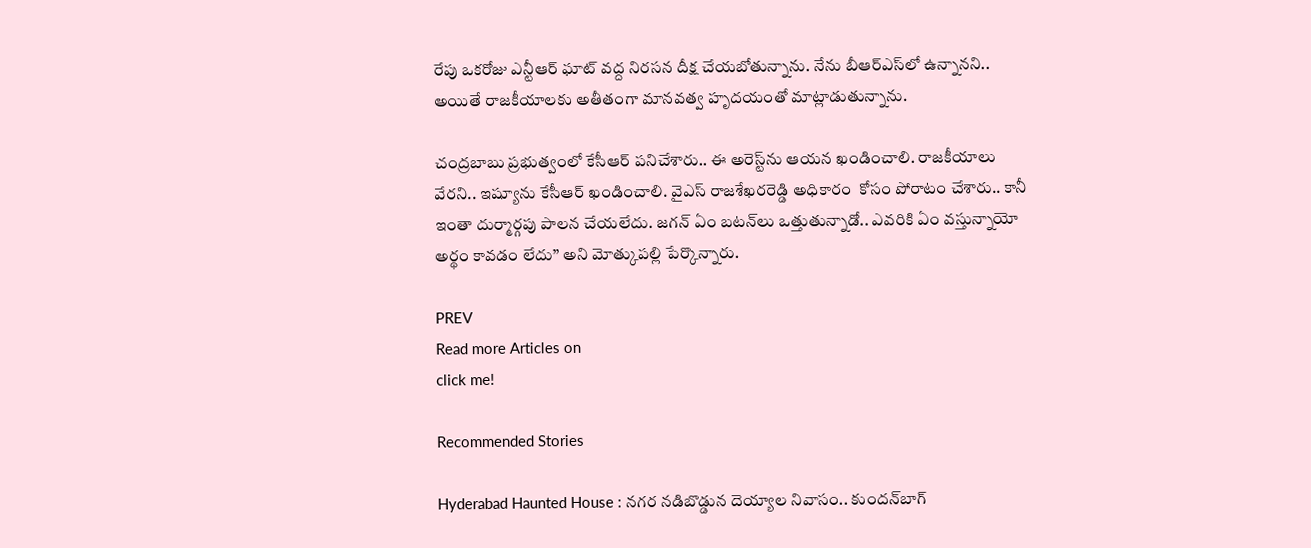రేపు ఒకరోజు ఎన్టీఆర్ ఘాట్ వద్ద నిరసన దీక్ష చేయబోతున్నాను. నేను బీఆర్ఎస్‌లో ఉన్నానని.. అయితే రాజకీయాలకు అతీతంగా మానవత్వ హృదయంతో మాట్లాడుతున్నాను.

చంద్రబాబు ప్రభుత్వంలో కేసీఆర్ పనిచేశారు.. ఈ అరెస్ట్‌ను ఆయన ఖండించాలి. రాజకీయాలు వేరని.. ఇష్యూను కేసీఆర్ ఖండించాలి. వైఎస్ రాజశేఖరరెడ్డి అధికారం  కోసం పోరాటం చేశారు.. కానీ ఇంతా దుర్మార్గపు పాలన చేయలేదు. జగన్ ఏం బటన్‌లు ఒత్తుతున్నాడో.. ఎవరికి ఏం వస్తున్నాయో అర్థం కావడం లేదు’’ అని మోత్కుపల్లి పేర్కొన్నారు.

PREV
Read more Articles on
click me!

Recommended Stories

Hyderabad Haunted House : నగర నడిబొడ్డున దెయ్యాల నివాసం.. కుందన్‌బాగ్‌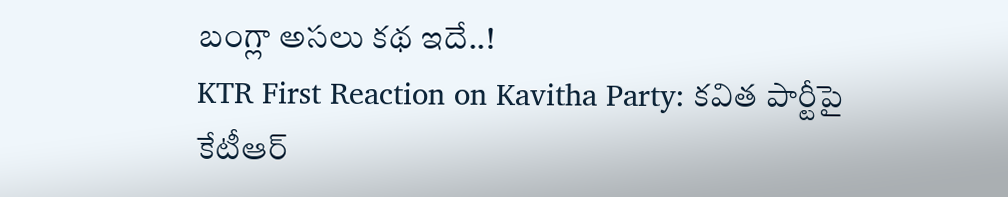బంగ్లా అసలు కథ ఇదే..!
KTR First Reaction on Kavitha Party: కవిత పార్టీపై కేటీఆర్‌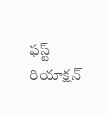ఫస్ట్‌ రియాక్షన్‌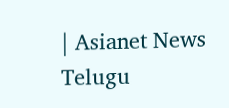| Asianet News Telugu